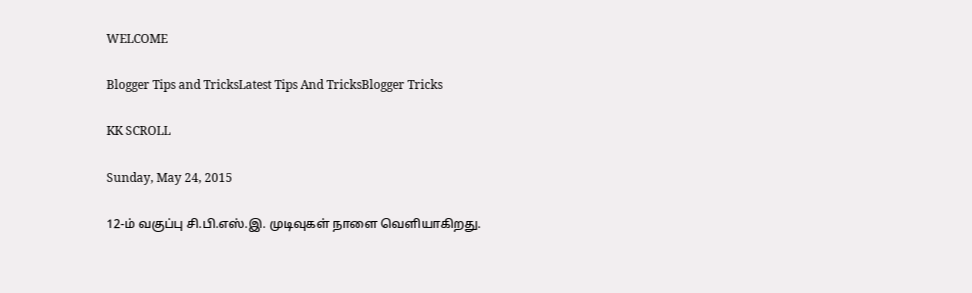WELCOME

Blogger Tips and TricksLatest Tips And TricksBlogger Tricks

KK SCROLL

Sunday, May 24, 2015

12-ம் வகுப்பு சி.பி.எஸ்.இ. முடிவுகள் நாளை வெளியாகிறது.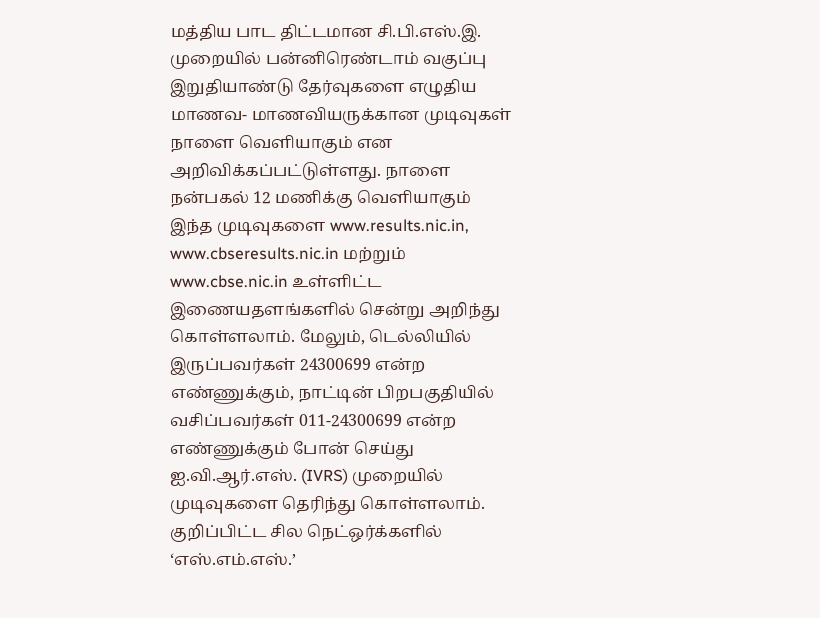மத்திய பாட திட்டமான சி.பி.எஸ்.இ. முறையில் பன்னிரெண்டாம் வகுப்பு
இறுதியாண்டு தேர்வுகளை எழுதிய மாணவ- மாணவியருக்கான முடிவுகள் நாளை வெளியாகும் என அறிவிக்கப்பட்டுள்ளது. நாளை நன்பகல் 12 மணிக்கு வெளியாகும் இந்த முடிவுகளை www.results.nic.in, www.cbseresults.nic.in மற்றும் www.cbse.nic.in உள்ளிட்ட இணையதளங்களில் சென்று அறிந்து கொள்ளலாம். மேலும், டெல்லியில் இருப்பவர்கள் 24300699 என்ற எண்ணுக்கும், நாட்டின் பிறபகுதியில் வசிப்பவர்கள் 011-24300699 என்ற எண்ணுக்கும் போன் செய்து ஐ.வி.ஆர்.எஸ். (IVRS) முறையில் முடிவுகளை தெரிந்து கொள்ளலாம். குறிப்பிட்ட சில நெட்ஒர்க்களில் ‘எஸ்.எம்.எஸ்.’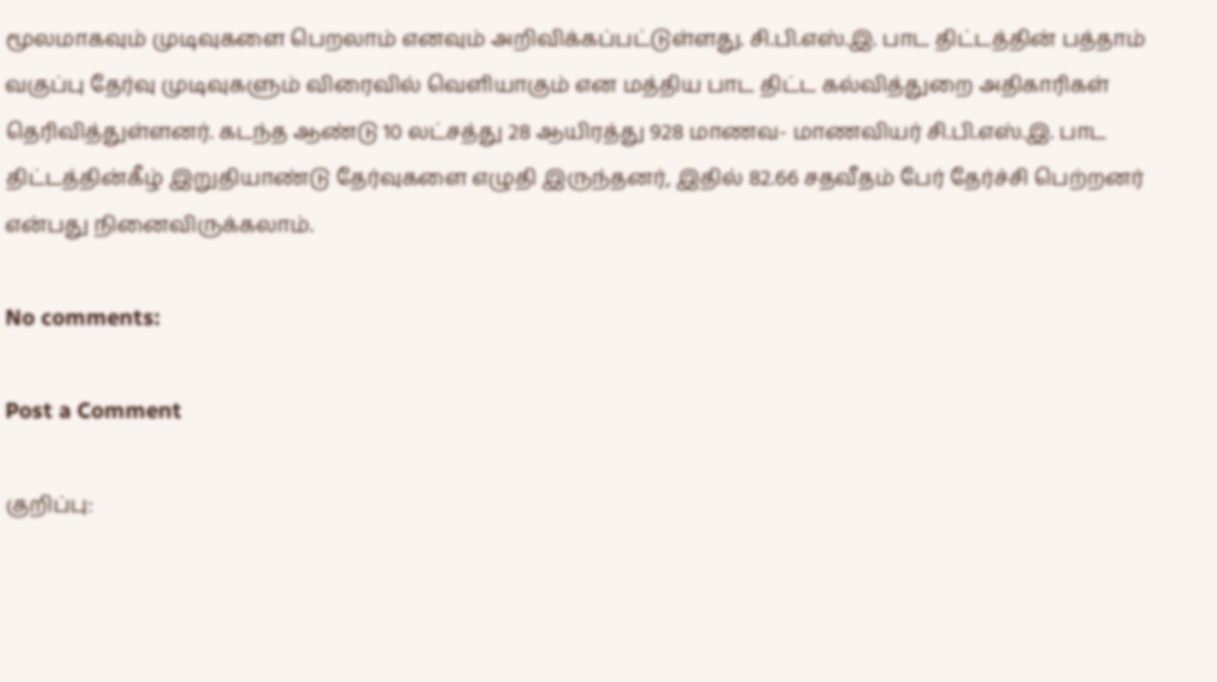மூலமாகவும் முடிவுகளை பெறலாம் எனவும் அறிவிக்கப்பட்டுள்ளது. சி.பி.எஸ்.இ. பாட திட்டத்தின் பத்தாம் வகுப்பு தேர்வு முடிவுகளும் விரைவில் வெளியாகும் என மத்திய பாட திட்ட கல்வித்துறை அதிகாரிகள் தெரிவித்துள்ளனர். கடந்த ஆண்டு 10 லட்சத்து 28 ஆயிரத்து 928 மாணவ- மாணவியர் சி.பி.எஸ்.இ. பாட திட்டத்தின்கீழ் இறுதியாண்டு தேர்வுகளை எழுதி இருந்தனர், இதில் 82.66 சதவீதம் பேர் தேர்ச்சி பெற்றனர் என்பது நினைவிருக்கலாம்.

No comments:

Post a Comment

குறிப்பு: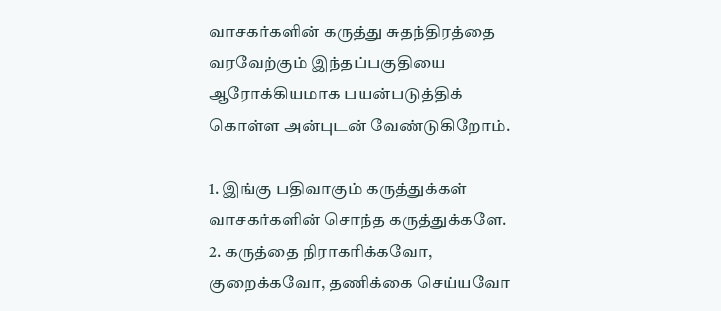வாசகர்களின் கருத்து சுதந்திரத்தை வரவேற்கும் இந்தப்பகுதியை ஆரோக்கியமாக பயன்படுத்திக் கொள்ள அன்புடன் வேண்டுகிறோம்.

1. இங்கு பதிவாகும் கருத்துக்கள் வாசகர்களின் சொந்த கருத்துக்களே.
2. கருத்தை நிராகரிக்கவோ, குறைக்கவோ, தணிக்கை செய்யவோ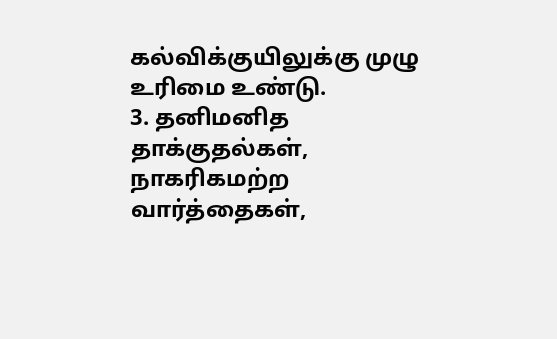கல்விக்குயிலுக்கு முழு உரிமை உண்டு.
3. தனிமனித தாக்குதல்கள், நாகரிகமற்ற வார்த்தைகள்,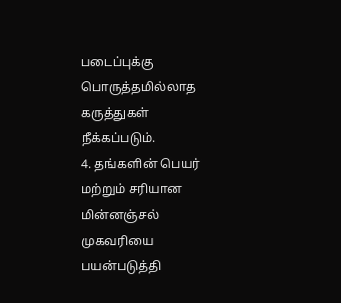படைப்புக்கு பொருத்தமில்லாத கருத்துகள் நீக்கப்படும்.
4. தங்களின் பெயர் மற்றும் சரியான மின்னஞ்சல் முகவரியை பயன்படுத்தி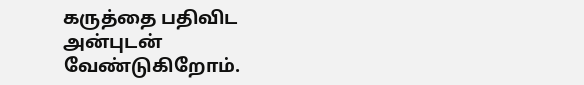கருத்தை பதிவிட அன்புடன் வேண்டுகிறோம்.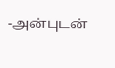-அன்புடன்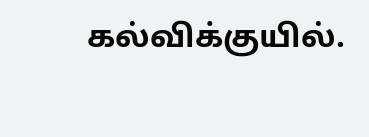கல்விக்குயில்.